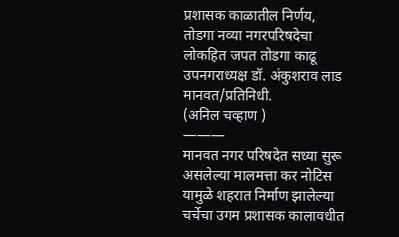प्रशासक काळातील निर्णय, तोडगा नव्या नगरपरिषदेचा
लोकहित जपत तोडगा काढू
उपनगराध्यक्ष डॉ. अंकुशराव लाड
मानवत/प्रतिनिधी.
(अनिल चव्हाण )
———
मानवत नगर परिषदेत सध्या सुरू असलेल्या मालमत्ता कर नोटिस यामुळे शहरात निर्माण झालेल्या चर्चेचा उगम प्रशासक कालावधीत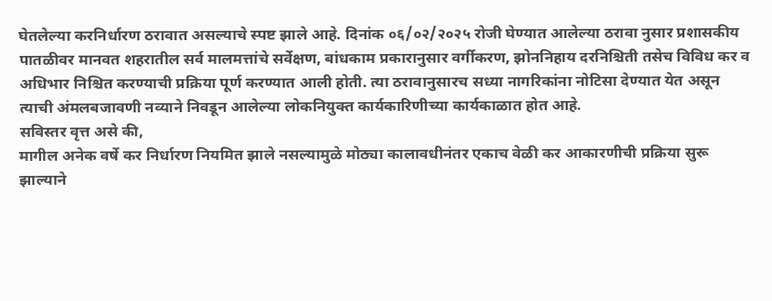घेतलेल्या करनिर्धारण ठरावात असल्याचे स्पष्ट झाले आहे. दिनांक ०६/०२/२०२५ रोजी घेण्यात आलेल्या ठरावा नुसार प्रशासकीय पातळीवर मानवत शहरातील सर्व मालमत्तांचे सर्वेक्षण, बांधकाम प्रकारानुसार वर्गीकरण, झोननिहाय दरनिश्चिती तसेच विविध कर व अधिभार निश्चित करण्याची प्रक्रिया पूर्ण करण्यात आली होती. त्या ठरावानुसारच सध्या नागरिकांना नोटिसा देण्यात येत असून त्याची अंमलबजावणी नव्याने निवडून आलेल्या लोकनियुक्त कार्यकारिणीच्या कार्यकाळात होत आहे.
सविस्तर वृत्त असे की,
मागील अनेक वर्षे कर निर्धारण नियमित झाले नसल्यामुळे मोठ्या कालावधीनंतर एकाच वेळी कर आकारणीची प्रक्रिया सुरू झाल्याने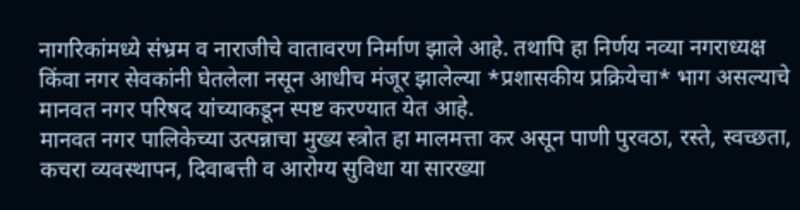नागरिकांमध्ये संभ्रम व नाराजीचे वातावरण निर्माण झाले आहे. तथापि हा निर्णय नव्या नगराध्यक्ष किंवा नगर सेवकांनी घेतलेला नसून आधीच मंजूर झालेल्या *प्रशासकीय प्रक्रियेचा* भाग असल्याचे मानवत नगर परिषद यांच्याकडून स्पष्ट करण्यात येत आहे.
मानवत नगर पालिकेच्या उत्पन्नाचा मुख्य स्त्रोत हा मालमत्ता कर असून पाणी पुरवठा, रस्ते, स्वच्छता, कचरा व्यवस्थापन, दिवाबत्ती व आरोग्य सुविधा या सारख्या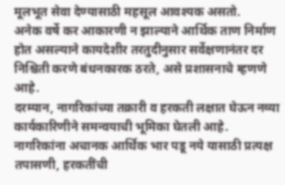मूलभूत सेवा देण्यासाठी महसूल आवश्यक असतो.
अनेक वर्षे कर आकारणी न झाल्याने आर्थिक ताण निर्माण होत असल्याने कायदेशीर तरतुदीनुसार सर्वेक्षणानंतर दर निश्चिती करणे बंधनकारक ठरते, असे प्रशासनाचे म्हणणे आहे.
दरम्यान, नागरिकांच्या तक्रारी व हरकती लक्षात घेऊन नव्या कार्यकारिणीने समन्वयाची भूमिका घेतली आहे.
नागरिकांना अचानक आर्थिक भार पडू नये यासाठी प्रत्यक्ष तपासणी, हरकतींची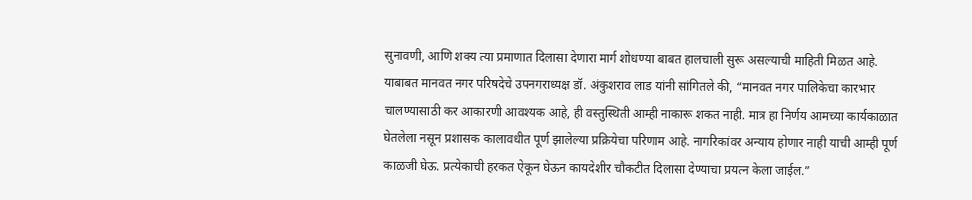सुनावणी, आणि शक्य त्या प्रमाणात दिलासा देणारा मार्ग शोधण्या बाबत हालचाली सुरू असल्याची माहिती मिळत आहे.
याबाबत मानवत नगर परिषदेचे उपनगराध्यक्ष डॉ. अंकुशराव लाड यांनी सांगितले की, “मानवत नगर पालिकेचा कारभार चालण्यासाठी कर आकारणी आवश्यक आहे, ही वस्तुस्थिती आम्ही नाकारू शकत नाही. मात्र हा निर्णय आमच्या कार्यकाळात घेतलेला नसून प्रशासक कालावधीत पूर्ण झालेल्या प्रक्रियेचा परिणाम आहे. नागरिकांवर अन्याय होणार नाही याची आम्ही पूर्ण काळजी घेऊ. प्रत्येकाची हरकत ऐकून घेऊन कायदेशीर चौकटीत दिलासा देण्याचा प्रयत्न केला जाईल.”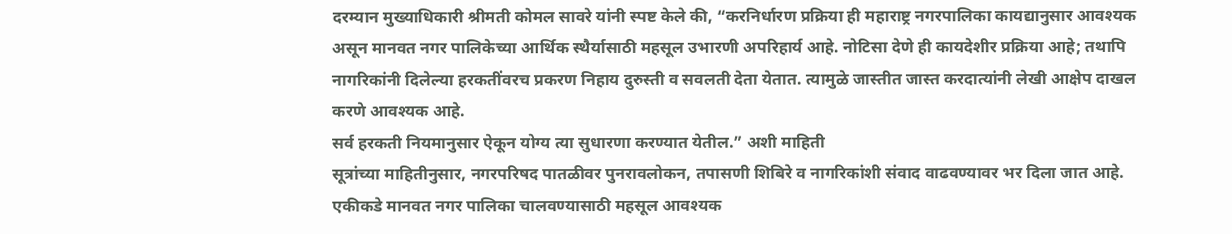दरम्यान मुख्याधिकारी श्रीमती कोमल सावरे यांनी स्पष्ट केले की, “करनिर्धारण प्रक्रिया ही महाराष्ट्र नगरपालिका कायद्यानुसार आवश्यक असून मानवत नगर पालिकेच्या आर्थिक स्थैर्यासाठी महसूल उभारणी अपरिहार्य आहे. नोटिसा देणे ही कायदेशीर प्रक्रिया आहे; तथापि नागरिकांनी दिलेल्या हरकतींवरच प्रकरण निहाय दुरुस्ती व सवलती देता येतात. त्यामुळे जास्तीत जास्त करदात्यांनी लेखी आक्षेप दाखल करणे आवश्यक आहे.
सर्व हरकती नियमानुसार ऐकून योग्य त्या सुधारणा करण्यात येतील.” अशी माहिती
सूत्रांच्या माहितीनुसार, नगरपरिषद पातळीवर पुनरावलोकन, तपासणी शिबिरे व नागरिकांशी संवाद वाढवण्यावर भर दिला जात आहे. एकीकडे मानवत नगर पालिका चालवण्यासाठी महसूल आवश्यक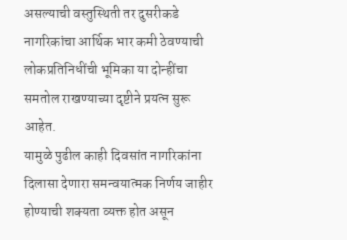असल्याची वस्तुस्थिती तर दुसरीकडे नागरिकांचा आर्थिक भार कमी ठेवण्याची लोकप्रतिनिधींची भूमिका या दोन्हींचा समतोल राखण्याच्या दृष्टीने प्रयत्न सुरू आहेत.
यामुळे पुढील काही दिवसांत नागरिकांना दिलासा देणारा समन्वयात्मक निर्णय जाहीर होण्याची शक्यता व्यक्त होत असून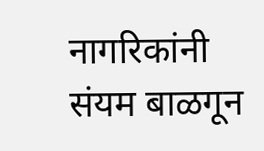नागरिकांनी संयम बाळगून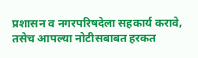प्रशासन व नगरपरिषदेला सहकार्य करावे, तसेच आपल्या नोटीसबाबत हरकत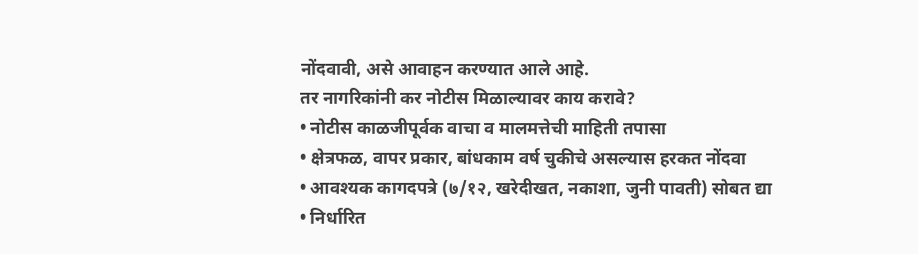नोंदवावी, असे आवाहन करण्यात आले आहे.
तर नागरिकांनी कर नोटीस मिळाल्यावर काय करावे?
• नोटीस काळजीपूर्वक वाचा व मालमत्तेची माहिती तपासा
• क्षेत्रफळ, वापर प्रकार, बांधकाम वर्ष चुकीचे असल्यास हरकत नोंदवा
• आवश्यक कागदपत्रे (७/१२, खरेदीखत, नकाशा, जुनी पावती) सोबत द्या
• निर्धारित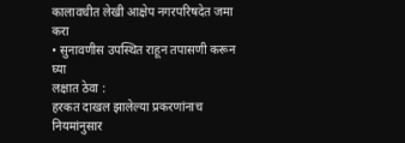कालावधीत लेखी आक्षेप नगरपरिषदेत जमा करा
• सुनावणीस उपस्थित राहून तपासणी करून घ्या
लक्षात ठेवा :
हरकत दाखल झालेल्या प्रकरणांनाच नियमांनुसार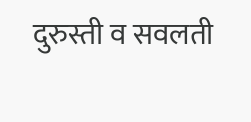दुरुस्ती व सवलती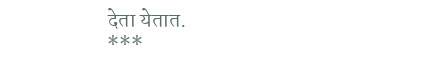देता येतात.
***